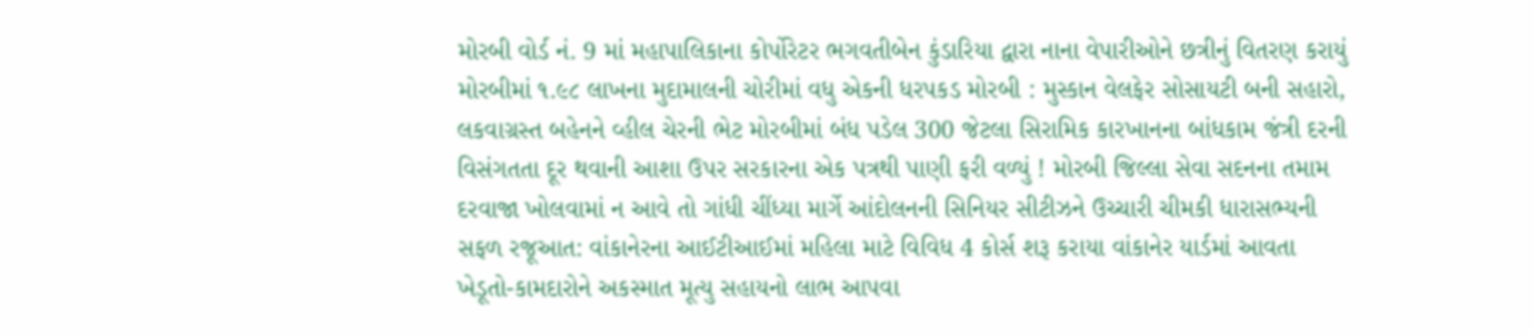મોરબી વોર્ડ નં. 9 માં મહાપાલિકાના કોર્પોરેટર ભગવતીબેન કુંડારિયા દ્વારા નાના વેપારીઓને છત્રીનું વિતરણ કરાયું મોરબીમાં ૧.૯૮ લાખના મુદામાલની ચોરીમાં વધુ એકની ધરપકડ મોરબી : મુસ્કાન વેલફેર સોસાયટી બની સહારો, લકવાગ્રસ્ત બહેનને વ્હીલ ચેરની ભેટ મોરબીમાં બંધ પડેલ 300 જેટલા સિરામિક કારખાનના બાંધકામ જંત્રી દરની વિસંગતતા દૂર થવાની આશા ઉપર સરકારના એક પત્રથી પાણી ફરી વળ્યું ! મોરબી જિલ્લા સેવા સદનના તમામ દરવાજા ખોલવામાં ન આવે તો ગાંધી ચીંધ્યા માર્ગે આંદોલનની સિનિયર સીટીઝને ઉચ્ચારી ચીમકી ધારાસભ્યની સફળ રજૂઆત: વાંકાનેરના આઈટીઆઈમાં મહિલા માટે વિવિધ 4 કોર્સ શરૂ કરાયા વાંકાનેર યાર્ડમાં આવતા ખેડૂતો-કામદારોને અકસ્માત મૂત્યુ સહાયનો લાભ આપવા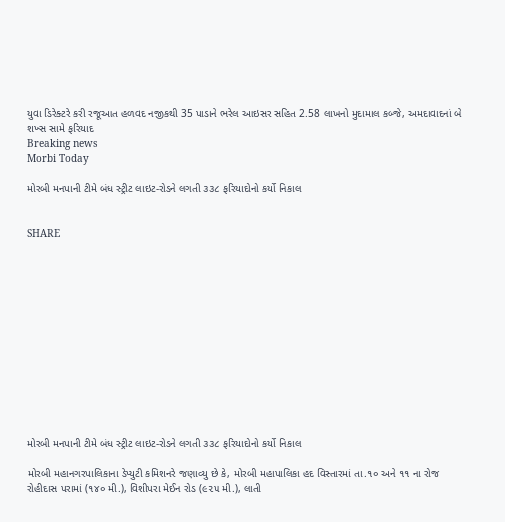યુવા ડિરેક્ટરે કરી રજૂઆત હળવદ નજીકથી 35 પાડાને ભરેલ આઇસર સહિત 2.58 લાખનો મુદામાલ કબ્જે, અમદાવાદનાં બે શખ્સ સામે ફરિયાદ
Breaking news
Morbi Today

મોરબી મનપાની ટીમે બંધ સ્ટ્રીટ લાઇટ-રોડને લગતી ૩૩૮ ફરિયાદોનો કર્યો નિકાલ


SHARE













મોરબી મનપાની ટીમે બંધ સ્ટ્રીટ લાઇટ-રોડને લગતી ૩૩૮ ફરિયાદોનો કર્યો નિકાલ

મોરબી મહાનગરપાલિકાના ડેપ્યુટી કમિશનરે જણાવ્યુ છે કે, મોરબી મહાપાલિકા હદ વિસ્તારમાં તા.૧૦ અને ૧૧ ના રોજ રોહીદાસ પરામાં (૧૪૦ મી.), વિશીપરા મેઈન રોડ (૯૨૫ મી.), લાતી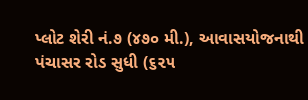પ્લોટ શેરી નં.૭ (૪૭૦ મી.), આવાસયોજનાથી પંચાસર રોડ સુધી (૬૨૫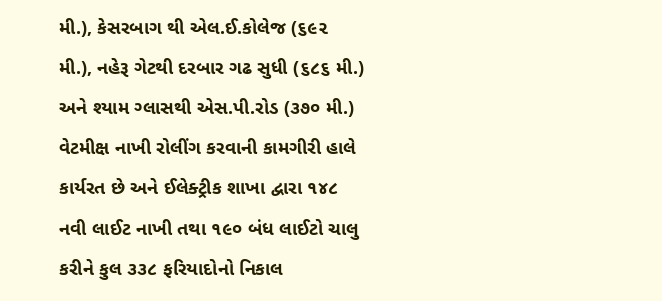મી.), કેસરબાગ થી એલ.ઈ.કોલેજ (૬૯૨ મી.), નહેરૂ ગેટથી દરબાર ગઢ સુધી (૬૮૬ મી.) અને શ્યામ ગ્લાસથી એસ.પી.રોડ (૩૭૦ મી.) વેટમીક્ષ નાખી રોલીંગ કરવાની કામગીરી હાલે કાર્યરત છે અને ઈલેક્ટ્રીક શાખા દ્વારા ૧૪૮ નવી લાઈટ નાખી તથા ૧૯૦ બંધ લાઈટો ચાલુ કરીને કુલ ૩૩૮ ફરિયાદોનો નિકાલ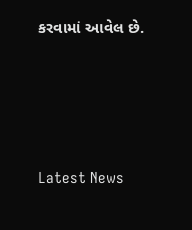કરવામાં આવેલ છે.






Latest News